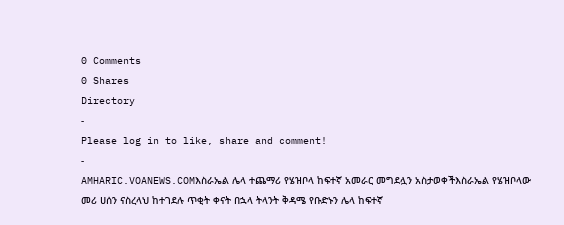0 Comments
0 Shares
Directory
-
Please log in to like, share and comment!
-
AMHARIC.VOANEWS.COMእስራኤል ሌላ ተጨማሪ የሄዝቦላ ከፍተኛ አመራር መግደሏን አስታወቀችእስራኤል የሄዝቦላው መሪ ሀሰን ናስረላህ ከተገደሉ ጥቂት ቀናት በኋላ ትላንት ቅዳሜ የቡድኑን ሌላ ከፍተኛ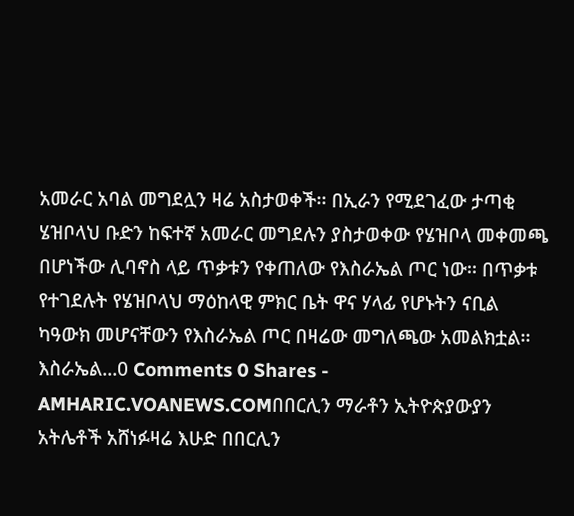አመራር አባል መግደሏን ዛሬ አስታወቀች፡፡ በኢራን የሚደገፈው ታጣቂ ሄዝቦላህ ቡድን ከፍተኛ አመራር መግደሉን ያስታወቀው የሄዝቦላ መቀመጫ በሆነችው ሊባኖስ ላይ ጥቃቱን የቀጠለው የእስራኤል ጦር ነው፡፡ በጥቃቱ የተገደሉት የሄዝቦላህ ማዕከላዊ ምክር ቤት ዋና ሃላፊ የሆኑትን ናቢል ካዓውክ መሆናቸውን የእስራኤል ጦር በዛሬው መግለጫው አመልክቷል፡፡ እስራኤል...0 Comments 0 Shares -
AMHARIC.VOANEWS.COMበበርሊን ማራቶን ኢትዮጵያውያን አትሌቶች አሸነፉዛሬ እሁድ በበርሊን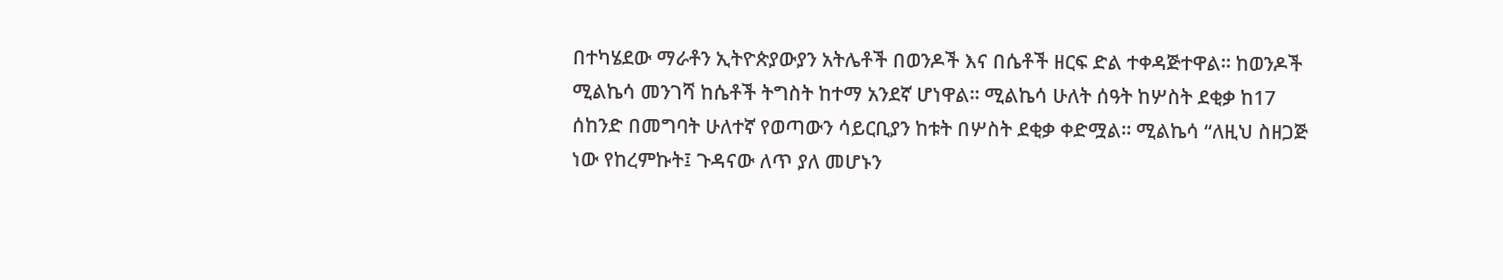በተካሄደው ማራቶን ኢትዮጵያውያን አትሌቶች በወንዶች እና በሴቶች ዘርፍ ድል ተቀዳጅተዋል። ከወንዶች ሚልኬሳ መንገሻ ከሴቶች ትግስት ከተማ አንደኛ ሆነዋል። ሚልኬሳ ሁለት ሰዓት ከሦስት ደቂቃ ከ17 ሰከንድ በመግባት ሁለተኛ የወጣውን ሳይርቢያን ከቱት በሦስት ደቂቃ ቀድሟል። ሚልኬሳ “ለዚህ ስዘጋጅ ነው የከረምኩት፤ ጉዳናው ለጥ ያለ መሆኑን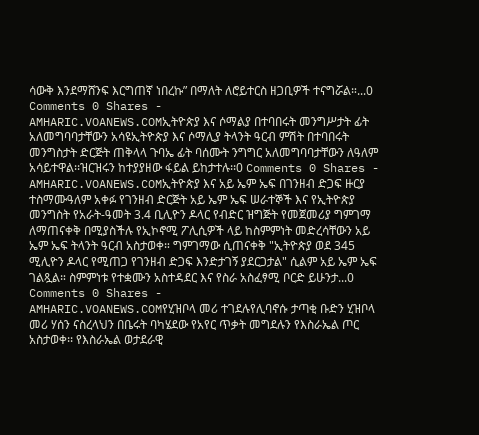ሳውቅ እንደማሸንፍ እርግጠኛ ነበረኩ” በማለት ለሮይተርስ ዘጋቢዎች ተናግሯል።...0 Comments 0 Shares -
AMHARIC.VOANEWS.COMኢትዮጵያ እና ሶማልያ በተባበሩት መንግሥታት ፊት አለመግባባታቸውን አሳዩኢትዮጵያ እና ሶማሊያ ትላንት ዓርብ ምሽት በተባበሩት መንግስታት ድርጅት ጠቅላላ ጉባኤ ፊት ባሰሙት ንግግር አለመግባባታቸውን ለዓለም አሳይተዋል፡፡ዝርዝሩን ከተያያዘው ፋይል ይከታተሉ፡፡0 Comments 0 Shares -
AMHARIC.VOANEWS.COMኢትዮጵያ እና አይ ኤም ኤፍ በገንዘብ ድጋፍ ዙርያ ተስማሙዓለም አቀፉ የገንዘብ ድርጅት አይ ኤም ኤፍ ሠራተኞች እና የኢትዮጵያ መንግስት የአራት-ዓመት 3.4 ቢሊዮን ዶላር የብድር ዝግጅት የመጀመሪያ ግምገማ ለማጠናቀቅ በሚያስችሉ የኢኮኖሚ ፖሊሲዎች ላይ ከስምምነት መድረሳቸውን አይ ኤም ኤፍ ትላንት ዓርብ አስታወቀ። ግምገማው ሲጠናቀቅ "ኢትዮጵያ ወደ 345 ሚሊዮን ዶላር የሚጠጋ የገንዘብ ድጋፍ እንድታገኝ ያደርጋታል" ሲልም አይ ኤም ኤፍ ገልጿል። ስምምነቱ የተቋሙን አስተዳደር እና የስራ አስፈፃሚ ቦርድ ይሁንታ...0 Comments 0 Shares -
AMHARIC.VOANEWS.COMየሂዝቦላ መሪ ተገደሉየሊባኖሱ ታጣቂ ቡድን ሂዝቦላ መሪ ሃሰን ናስረላህን በቤሩት ባካሄደው የአየር ጥቃት መግደሉን የእስራኤል ጦር አስታወቀ፡፡ የእስራኤል ወታደራዊ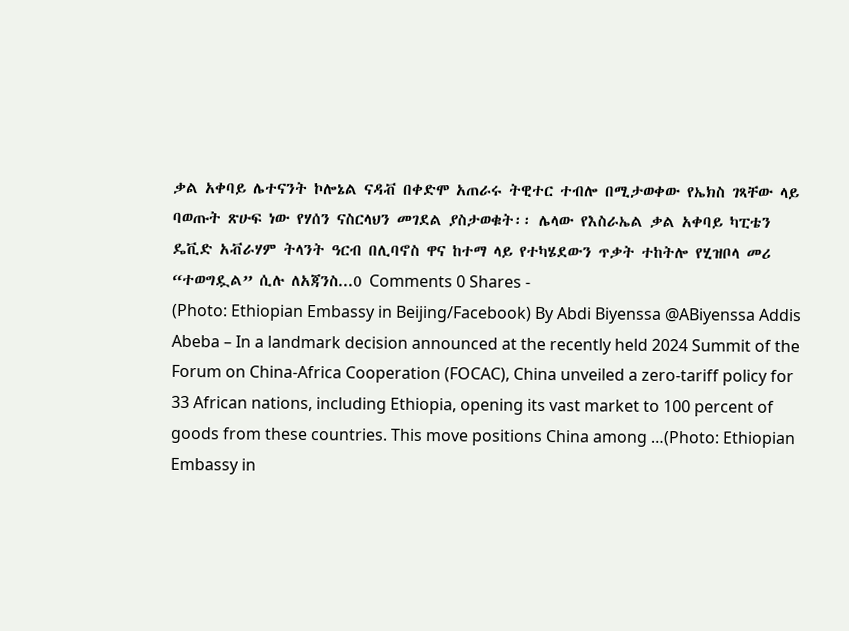ቃል አቀባይ ሌተናንት ኮሎኔል ናዳቭ በቀድሞ አጠራሩ ትዊተር ተብሎ በሚታወቀው የኤክስ ገጻቸው ላይ ባወጡት ጽሁፍ ነው የሃሰን ናስርላህን መገደል ያስታወቁት፡፡ ሌላው የእስራኤል ቃል አቀባይ ካፒቴን ዴቪድ አቭራሃም ትላንት ዓርብ በሊባኖስ ዋና ከተማ ላይ የተካሄደውን ጥቃት ተከትሎ የሂዝቦላ መሪ “ተወግዷል” ሲሉ ለአጃንስ...0 Comments 0 Shares -
(Photo: Ethiopian Embassy in Beijing/Facebook) By Abdi Biyenssa @ABiyenssa Addis Abeba – In a landmark decision announced at the recently held 2024 Summit of the Forum on China-Africa Cooperation (FOCAC), China unveiled a zero-tariff policy for 33 African nations, including Ethiopia, opening its vast market to 100 percent of goods from these countries. This move positions China among …(Photo: Ethiopian Embassy in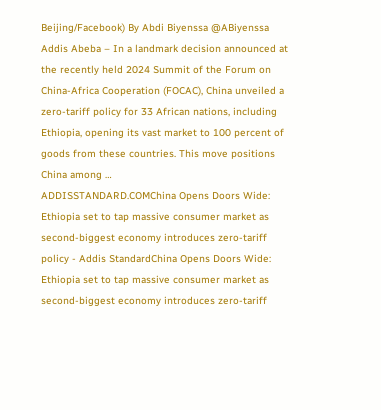Beijing/Facebook) By Abdi Biyenssa @ABiyenssa Addis Abeba – In a landmark decision announced at the recently held 2024 Summit of the Forum on China-Africa Cooperation (FOCAC), China unveiled a zero-tariff policy for 33 African nations, including Ethiopia, opening its vast market to 100 percent of goods from these countries. This move positions China among …
ADDISSTANDARD.COMChina Opens Doors Wide: Ethiopia set to tap massive consumer market as second-biggest economy introduces zero-tariff policy - Addis StandardChina Opens Doors Wide: Ethiopia set to tap massive consumer market as second-biggest economy introduces zero-tariff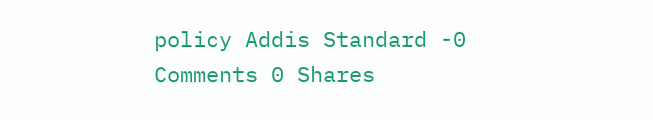policy Addis Standard -0 Comments 0 Shares